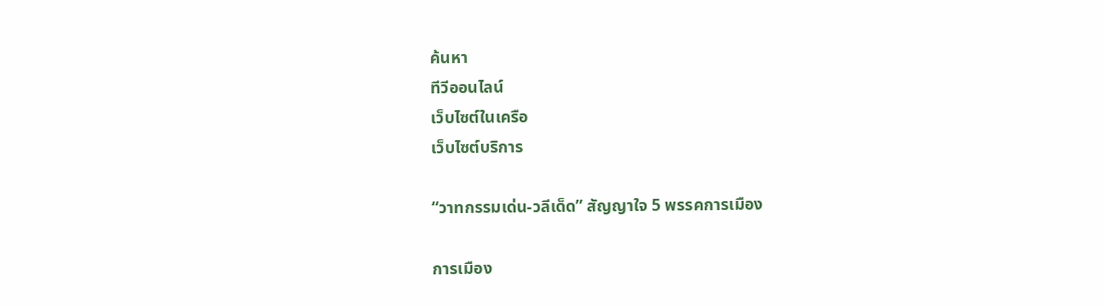ค้นหา
ทีวีออนไลน์
เว็บไซต์ในเครือ
เว็บไซต์บริการ

“วาทกรรมเด่น-วลีเด็ด” สัญญาใจ 5 พรรคการเมือง

การเมือง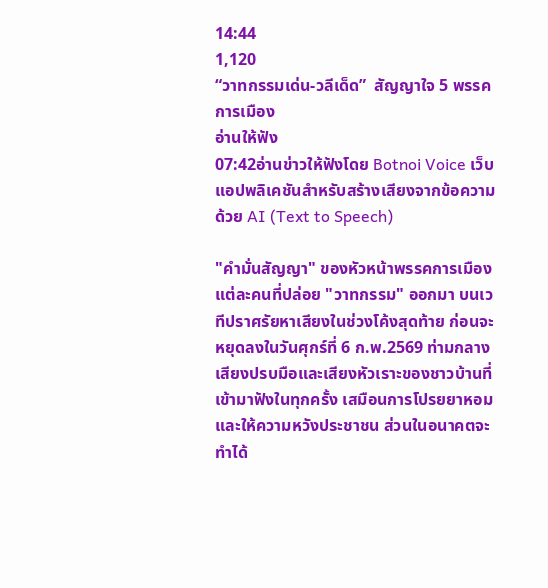14:44
1,120
“วาทกรรมเด่น-วลีเด็ด”  สัญญาใจ 5 พรรคการเมือง
อ่านให้ฟัง
07:42อ่านข่าวให้ฟังโดย Botnoi Voice เว็บแอปพลิเคชันสำหรับสร้างเสียงจากข้อความด้วย AI (Text to Speech)

"คำมั่นสัญญา" ของหัวหน้าพรรคการเมืองแต่ละคนที่ปล่อย "วาทกรรม" ออกมา บนเวทีปราศรัยหาเสียงในช่วงโค้งสุดท้าย ก่อนจะหยุดลงในวันศุกร์ที่ 6 ก.พ.2569 ท่ามกลางเสียงปรบมือและเสียงหัวเราะของชาวบ้านที่เข้ามาฟังในทุกครั้ง เสมือนการโปรยยาหอมและให้ความหวังประชาชน ส่วนในอนาคตจะทำได้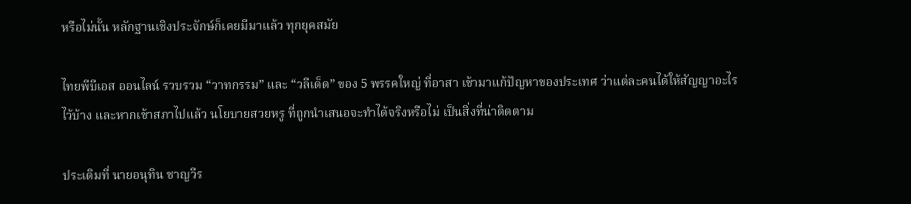หรือไม่นั้น หลักฐานเชิงประจักษ์ก็เคยมีมาแล้ว ทุกยุคสมัย

ไทยพีบีเอส ออนไลน์ รวบรวม “วาทกรรม” และ “วลีเด็ด” ของ 5 พรรคใหญ่ ที่อาสา เข้ามาแก้ปัญหาของประเทศ ว่าแต่ละคนได้ให้สัญญาอะไรไว้บ้าง และหากเข้าสภาไปแล้ว นโยบายสวยหรู ที่ถูกนำเสนอจะทำได้จริงหรือไม่ เป็นสิ่งที่น่าติดตาม

ประเดิมที่ นายอนุทิน ชาญวีร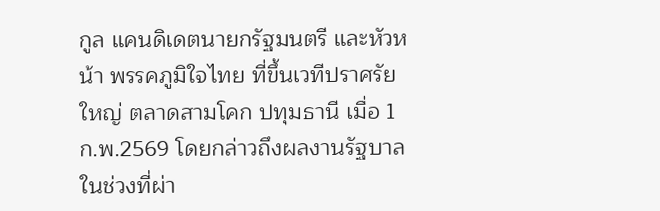กูล แคนดิเดตนายกรัฐมนตรี และหัวหน้า พรรคภูมิใจไทย ที่ขึ้นเวทีปราศรัยใหญ่ ตลาดสามโคก ปทุมธานี เมื่อ 1 ก.พ.2569 โดยกล่าวถึงผลงานรัฐบาลในช่วงที่ผ่า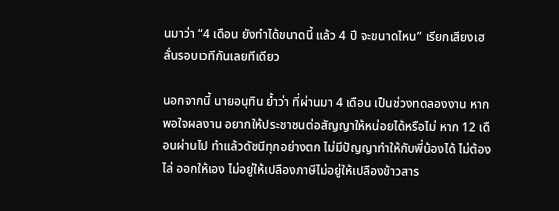นมาว่า “4 เดือน ยังทำได้ขนาดนี้ แล้ว 4 ปี จะขนาดไหน” เรียกเสียงเฮลั่นรอบเวทีกันเลยทีเดียว

นอกจากนี้ นายอนุทิน ย้ำว่า ที่ผ่านมา 4 เดือน เป็นช่วงทดลองงาน หากพอใจผลงาน อยากให้ประชาชนต่อสัญญาให้หน่อยได้หรือไม่ หาก 12 เดือนผ่านไป ทำแล้วดัชนีทุกอย่างตก ไม่มีปัญญาทำให้กับพี่น้องได้ ไม่ต้องไล่ ออกให้เอง ไม่อยู่ให้เปลืองภาษีไม่อยู่ให้เปลืองข้าวสาร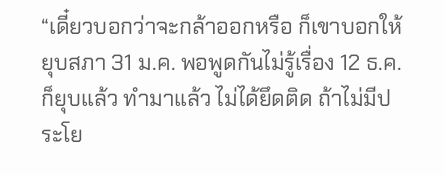“เดี๋ยวบอกว่าจะกล้าออกหรือ ก็เขาบอกให้ยุบสภา 31 ม.ค. พอพูดกันไม่รู้เรื่อง 12 ธ.ค.ก็ยุบแล้ว ทำมาแล้ว ไม่ได้ยึดติด ถ้าไม่มีประโย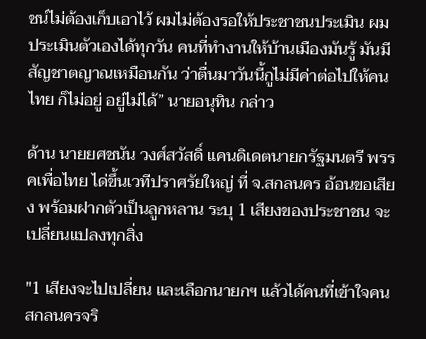ชน์ไม่ต้องเก็บเอาไว้ ผมไม่ต้องรอให้ประชาชนประเมิน ผมประเมินตัวเองได้ทุกวัน คนที่ทำงานให้บ้านเมืองมันรู้ มันมีสัญชาตญาณเหมือนกัน ว่าตื่นมาวันนี้กูไม่มีค่าต่อไปให้คนไทย ก็ไม่อยู่ อยู่ไม่ได้” นายอนุทิน กล่าว

ด้าน นายยศชนัน วงศ์สวัสดิ์ แคนดิเดตนายกรัฐมนตรี พรรคเพื่อไทย ได่ขึ้นเวทีปราศรัยใหญ่ ที่ จ.สกลนคร อ้อนขอเสียง พร้อมฝากตัวเป็นลูกหลาน ระบุ 1 เสียงของประชาชน จะเปลี่ยนแปลงทุกสิ่ง

"1 เสียงจะไปเปลี่ยน และเลือกนายกฯ แล้วได้คนที่เข้าใจคนสกลนครจริ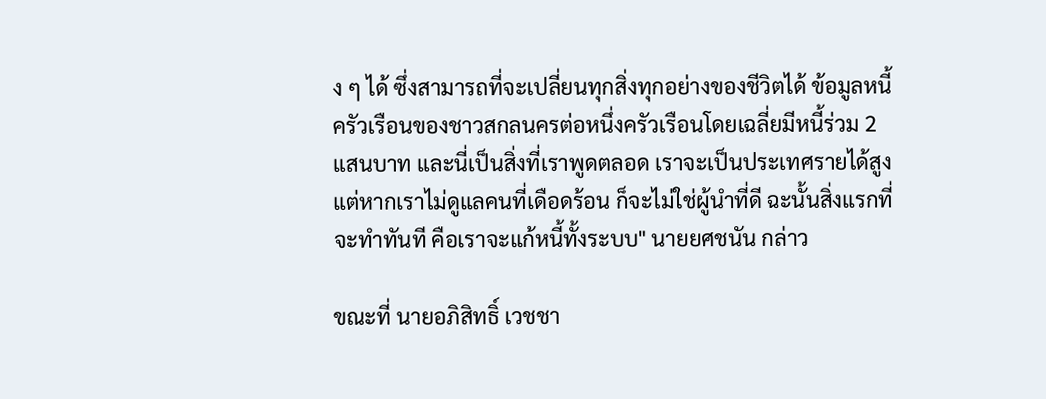ง ๆ ได้ ซึ่งสามารถที่จะเปลี่ยนทุกสิ่งทุกอย่างของชีวิตได้ ข้อมูลหนี้ครัวเรือนของชาวสกลนครต่อหนึ่งครัวเรือนโดยเฉลี่ยมีหนี้ร่วม 2 แสนบาท และนี่เป็นสิ่งที่เราพูดตลอด เราจะเป็นประเทศรายได้สูง แต่หากเราไม่ดูแลคนที่เดือดร้อน ก็จะไม่ใช่ผู้นำที่ดี ฉะนั้นสิ่งแรกที่จะทำทันที คือเราจะแก้หนี้ทั้งระบบ" นายยศชนัน กล่าว

ขณะที่ นายอภิสิทธิ์ เวชชา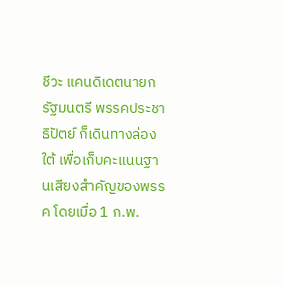ชีวะ แคนดิเดตนายกรัฐมนตรี พรรคประชาธิปัตย์ ก็เดินทางล่องใต้ เพื่อเก็บคะแนนฐานเสียงสำคัญของพรรค โดยเมื่อ 1 ก.พ.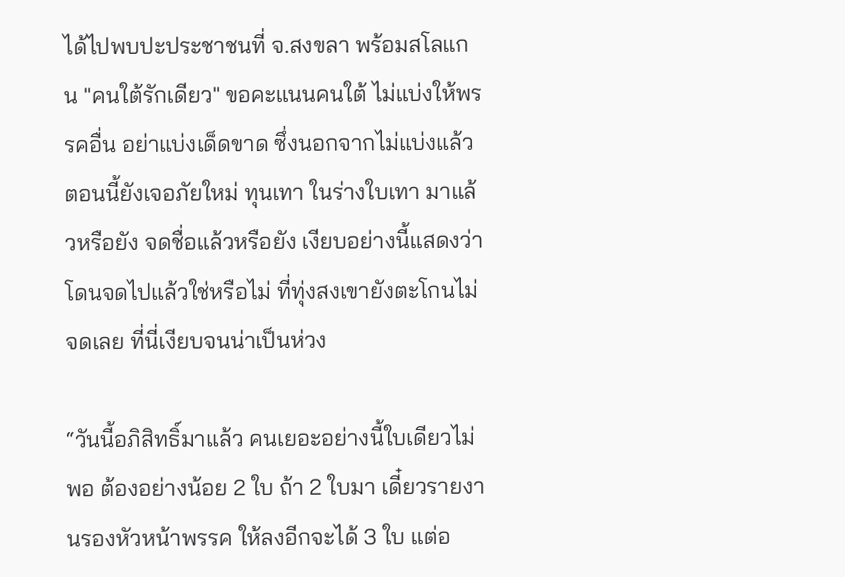ได้ไปพบปะประชาชนที่ จ.สงขลา พร้อมสโลแกน "คนใต้รักเดียว" ขอคะแนนคนใต้ ไม่แบ่งให้พรรคอื่น อย่าแบ่งเด็ดขาด ซึ่งนอกจากไม่แบ่งแล้ว ตอนนี้ยังเจอภัยใหม่ ทุนเทา ในร่างใบเทา มาแล้วหรือยัง จดชื่อแล้วหรือยัง เงียบอย่างนี้แสดงว่าโดนจดไปแล้วใช่หรือไม่ ที่ทุ่งสงเขายังตะโกนไม่จดเลย ที่นี่เงียบจนน่าเป็นห่วง

“วันนี้อภิสิทธิ์มาแล้ว คนเยอะอย่างนี้ใบเดียวไม่พอ ต้องอย่างน้อย 2 ใบ ถ้า 2 ใบมา เดี๋ยวรายงานรองหัวหน้าพรรค ให้ลงอีกจะได้ 3 ใบ แต่อ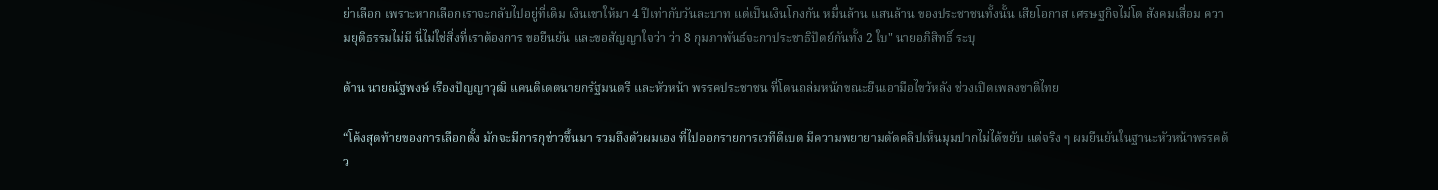ย่าเลือก เพราะหากเลือกเราจะกลับไปอยู่ที่เดิม เงินเขาให้มา 4 ปีเท่ากับวันละบาท แต่เป็นเงินโกงกัน หมื่นล้าน แสนล้าน ของประชาชนทั้งนั้น เสียโอกาส เศรษฐกิจไม่โต สังคมเสื่อม ความยุติธรรมไม่มี นี่ไม่ใช่สิ่งที่เราต้องการ ขอยืนยัน และขอสัญญาใจว่า ว่า 8 กุมภาพันธ์จะกาประชาธิปัตย์กันทั้ง 2 ใบ" นายอภิสิทธิ์ ระบุ

ด้าน นายณัฐพงษ์ เรืองปัญญาวุฒิ แคนดิเดตนายกรัฐมนตรี และหัวหน้า พรรคประชาชน ที่โดนถล่มหนักขณะยืนเอามือไขว้หลัง ช่วงเปิดเพลงชาติไทย

“โค้งสุดท้ายของการเลือกตั้ง มักจะมีการกุข่าวขึ้นมา รวมถึงตัวผมเอง ที่ไปออกรายการเวทีดีเบต มีความพยายามตัดคลิปเห็นมุมปากไม่ได้ขยับ แต่จริง ๆ ผมยืนยันในฐานะหัวหน้าพรรคด้ว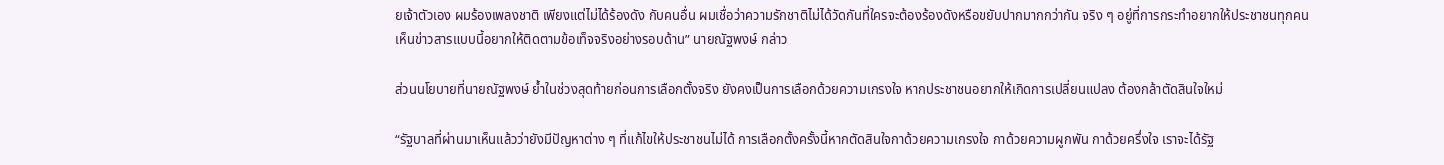ยเจ้าตัวเอง ผมร้องเพลงชาติ เพียงแต่ไม่ได้ร้องดัง กับคนอื่น ผมเชื่อว่าความรักชาติไม่ได้วัดกันที่ใครจะต้องร้องดังหรือขยับปากมากกว่ากัน จริง ๆ อยู่ที่การกระทำอยากให้ประชาชนทุกคนเห็นข่าวสารแบบนี้อยากให้ติดตามข้อเท็จจริงอย่างรอบด้าน” นายณัฐพงษ์ กล่าว

ส่วนนโยบายที่นายณัฐพงษ์ ย้ำในช่วงสุดท้ายก่อนการเลือกตั้งจริง ยังคงเป็นการเลือกด้วยความเกรงใจ หากประชาชนอยากให้เกิดการเปลี่ยนแปลง ต้องกล้าตัดสินใจใหม่

“รัฐบาลที่ผ่านมาเห็นแล้วว่ายังมีปัญหาต่าง ๆ ที่แก้ไขให้ประชาชนไม่ได้ การเลือกตั้งครั้งนี้หากตัดสินใจกาด้วยความเกรงใจ กาด้วยความผูกพัน กาด้วยครึ่งใจ เราจะได้รัฐ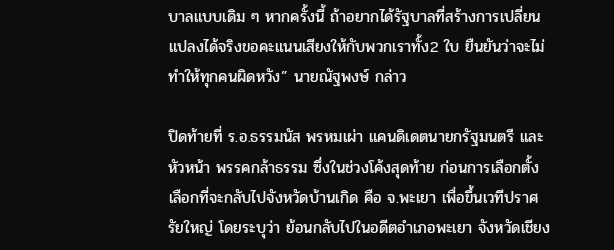บาลแบบเดิม ๆ หากครั้งนี้ ถ้าอยากได้รัฐบาลที่สร้างการเปลี่ยนแปลงได้จริงขอคะแนนเสียงให้กับพวกเราทั้ง2 ใบ ยืนยันว่าจะไม่ทำให้ทุกคนผิดหวัง” นายณัฐพงษ์ กล่าว

ปิดท้ายที่ ร.อ.ธรรมนัส พรหมเผ่า แคนดิเดตนายกรัฐมนตรี และหัวหน้า พรรคกล้าธรรม ซึ่งในช่วงโค้งสุดท้าย ก่อนการเลือกตั้ง เลือกที่จะกลับไปจังหวัดบ้านเกิด คือ จ.พะเยา เพื่อขึ้นเวทีปราศรัยใหญ่ โดยระบุว่า ย้อนกลับไปในอดีตอำเภอพะเยา จังหวัดเชียง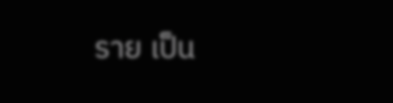ราย เป็น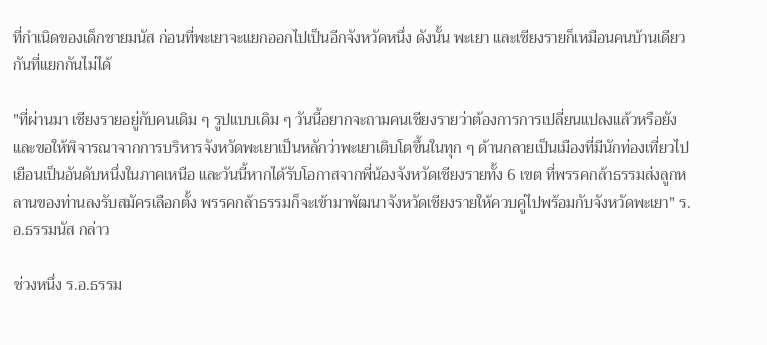ที่กำเนิดของเด็กชายมนัส ก่อนที่พะเยาจะแยกออกไปเป็นอีกจังหวัดหนึ่ง ดังนั้น พะเยา และเชียงรายก็เหมือนคนบ้านเดียวกันที่แยกกันไม่ได้

"ที่ผ่านมา เชียงรายอยู่กับคนเดิม ๆ รูปแบบเดิม ๆ วันนี้อยากจะถามคนเชียงรายว่าต้องการการเปลี่ยนแปลงแล้วหรือยัง และขอให้พิจารณาจากการบริหารจังหวัดพะเยาเป็นหลักว่าพะเยาเติบโตขึ้นในทุก ๆ ด้านกลายเป็นเมืองที่มีนักท่องเที่ยวไปเยือนเป็นอันดับหนึ่งในภาคเหนือ และวันนี้หากได้รับโอกาสจากพี่น้องจังหวัดเชียงรายทั้ง 6 เขต ที่พรรคกล้าธรรมส่งลูกหลานของท่านลงรับสมัครเลือกตั้ง พรรคกล้าธรรมก็จะเข้ามาพัฒนาจังหวัดเชียงรายให้ควบคู่ไปพร้อมกับจังหวัดพะเยา" ร.อ.ธรรมนัส กล่าว

ช่วงหนึ่ง ร.อ.ธรรม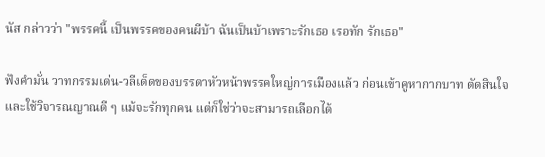นัส กล่าวว่า "พรรคนี้ เป็นพรรคของคนผีบ้า ฉันเป็นบ้าเพราะรักเธอ เรอทัก รักเธอ"

ฟังคำมั่น วาทกรรมเด่น-วลีเด็ดของบรรดาหัวหน้าพรรคใหญ่การเมืองแล้ว ก่อนเข้าคูหากากบาท ตัดสินใจและใช้วิจารณญาณดี ๆ แม้จะรักทุกคน แต่ก็ใช่ว่าจะสามารถเลือกได้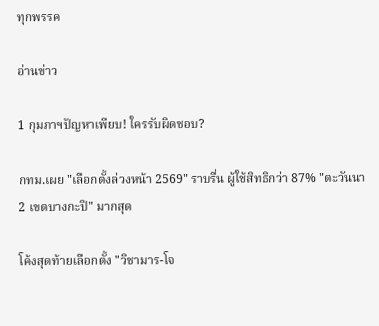ทุกพรรค

อ่านข่าว

1 กุมภาฯปัญหาเพียบ! ใครรับผิดชอบ?

กทม.เผย "เลือกตั้งล่วงหน้า 2569" ราบรื่น ผู้ใช้สิทธิกว่า 87% "ตะวันนา 2 เขตบางกะปิ" มากสุด

โค้งสุดท้ายเลือกตั้ง "วิชามาร-โจ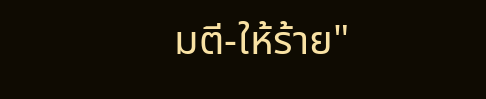มตี-ให้ร้าย"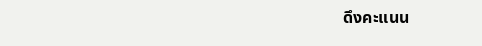ดึงคะแนน